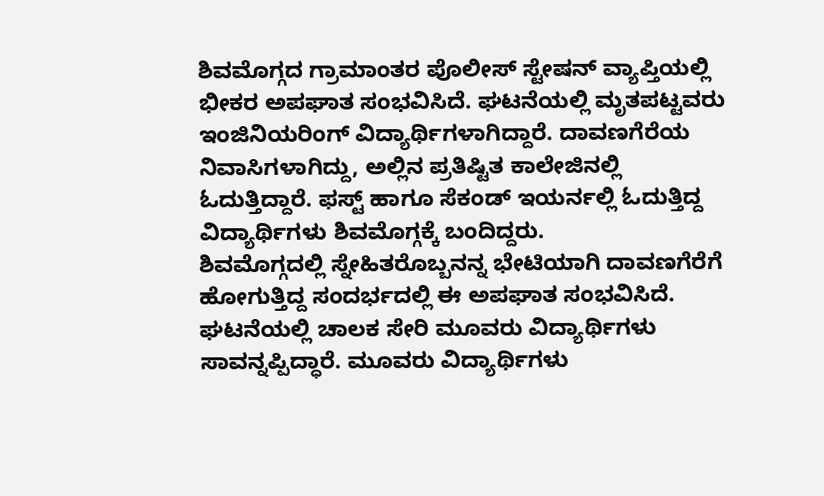ಶಿವಮೊಗ್ಗದ ಗ್ರಾಮಾಂತರ ಪೊಲೀಸ್ ಸ್ಟೇಷನ್ ವ್ಯಾಪ್ತಿಯಲ್ಲಿ ಭೀಕರ ಅಪಘಾತ ಸಂಭವಿಸಿದೆ. ಘಟನೆಯಲ್ಲಿ ಮೃತಪಟ್ಟವರು ಇಂಜಿನಿಯರಿಂಗ್ ವಿದ್ಯಾರ್ಥಿಗಳಾಗಿದ್ದಾರೆ. ದಾವಣಗೆರೆಯ ನಿವಾಸಿಗಳಾಗಿದ್ದು, ಅಲ್ಲಿನ ಪ್ರತಿಷ್ಟಿತ ಕಾಲೇಜಿನಲ್ಲಿ ಓದುತ್ತಿದ್ದಾರೆ. ಫಸ್ಟ್ ಹಾಗೂ ಸೆಕಂಡ್ ಇಯರ್ನಲ್ಲಿ ಓದುತ್ತಿದ್ದ ವಿದ್ಯಾರ್ಥಿಗಳು ಶಿವಮೊಗ್ಗಕ್ಕೆ ಬಂದಿದ್ದರು.
ಶಿವಮೊಗ್ಗದಲ್ಲಿ ಸ್ನೇಹಿತರೊಬ್ಬನನ್ನ ಭೇಟಿಯಾಗಿ ದಾವಣಗೆರೆಗೆ ಹೋಗುತ್ತಿದ್ದ ಸಂದರ್ಭದಲ್ಲಿ ಈ ಅಪಘಾತ ಸಂಭವಿಸಿದೆ. ಘಟನೆಯಲ್ಲಿ ಚಾಲಕ ಸೇರಿ ಮೂವರು ವಿದ್ಯಾರ್ಥಿಗಳು ಸಾವನ್ನಪ್ಪಿದ್ಧಾರೆ. ಮೂವರು ವಿದ್ಯಾರ್ಥಿಗಳು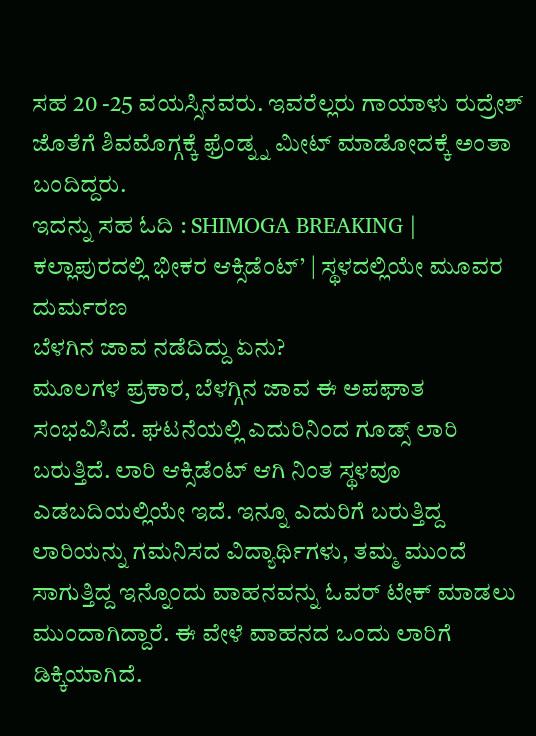ಸಹ 20 -25 ವಯಸ್ಸಿನವರು. ಇವರೆಲ್ಲರು ಗಾಯಾಳು ರುದ್ರೇಶ್ ಜೊತೆಗೆ ಶಿವಮೊಗ್ಗಕ್ಕೆ ಫ್ರೆಂಡ್ನ್ನ ಮೀಟ್ ಮಾಡೋದಕ್ಕೆ ಅಂತಾ ಬಂದಿದ್ದರು.
ಇದನ್ನು ಸಹ ಓದಿ : SHIMOGA BREAKING | ಕಲ್ಲಾಪುರದಲ್ಲಿ ಭೀಕರ ಆಕ್ಸಿಡೆಂಟ್’ | ಸ್ಥಳದಲ್ಲಿಯೇ ಮೂವರ ದುರ್ಮರಣ
ಬೆಳಗಿನ ಜಾವ ನಡೆದಿದ್ದು ಏನು?
ಮೂಲಗಳ ಪ್ರಕಾರ, ಬೆಳಗ್ಗಿನ ಜಾವ ಈ ಅಪಘಾತ ಸಂಭವಿಸಿದೆ. ಘಟನೆಯಲ್ಲಿ ಎದುರಿನಿಂದ ಗೂಡ್ಸ್ ಲಾರಿ ಬರುತ್ತಿದೆ. ಲಾರಿ ಆಕ್ಸಿಡೆಂಟ್ ಆಗಿ ನಿಂತ ಸ್ಥಳವೂ ಎಡಬದಿಯಲ್ಲಿಯೇ ಇದೆ. ಇನ್ನೂ ಎದುರಿಗೆ ಬರುತ್ತಿದ್ದ ಲಾರಿಯನ್ನು ಗಮನಿಸದ ವಿದ್ಯಾರ್ಥಿಗಳು, ತಮ್ಮ ಮುಂದೆ ಸಾಗುತ್ತಿದ್ದ ಇನ್ನೊಂದು ವಾಹನವನ್ನು ಓವರ್ ಟೇಕ್ ಮಾಡಲು ಮುಂದಾಗಿದ್ದಾರೆ. ಈ ವೇಳೆ ವಾಹನದ ಒಂದು ಲಾರಿಗೆ ಡಿಕ್ಕಿಯಾಗಿದೆ.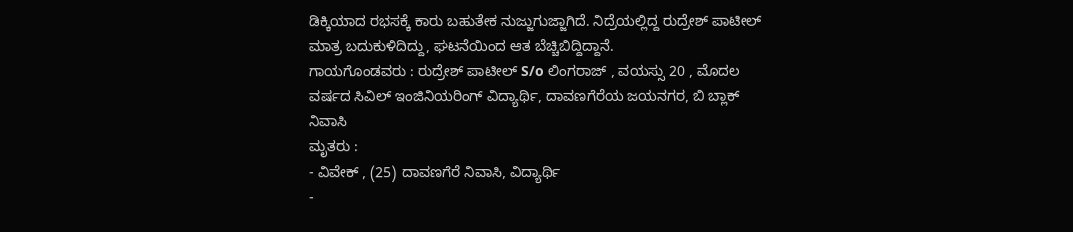ಡಿಕ್ಕಿಯಾದ ರಭಸಕ್ಕೆ ಕಾರು ಬಹುತೇಕ ನುಜ್ಜುಗುಜ್ಜಾಗಿದೆ. ನಿದ್ರೆಯಲ್ಲಿದ್ದ ರುದ್ರೇಶ್ ಪಾಟೀಲ್ ಮಾತ್ರ ಬದುಕುಳಿದಿದ್ದು, ಘಟನೆಯಿಂದ ಆತ ಬೆಚ್ಚಿಬಿದ್ದಿದ್ದಾನೆ.
ಗಾಯಗೊಂಡವರು : ರುದ್ರೇಶ್ ಪಾಟೀಲ್ S/o ಲಿಂಗರಾಜ್ , ವಯಸ್ಸು 20 , ಮೊದಲ ವರ್ಷದ ಸಿವಿಲ್ ಇಂಜಿನಿಯರಿಂಗ್ ವಿದ್ಯಾರ್ಥಿ, ದಾವಣಗೆರೆಯ ಜಯನಗರ, ಬಿ ಬ್ಲಾಕ್ ನಿವಾಸಿ
ಮೃತರು :
- ವಿವೇಕ್ , (25) ದಾವಣಗೆರೆ ನಿವಾಸಿ, ವಿದ್ಯಾರ್ಥಿ
-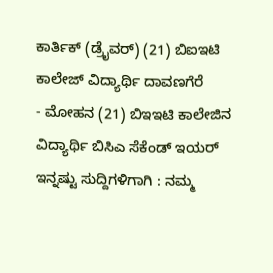ಕಾರ್ತಿಕ್ (ಡ್ರೈವರ್) (21) ಬಿಐಇಟಿ ಕಾಲೇಜ್ ವಿದ್ಯಾರ್ಥಿ ದಾವಣಗೆರೆ
- ಮೋಹನ (21) ಬಿಇಇಟಿ ಕಾಲೇಜಿನ ವಿದ್ಯಾರ್ಥಿ ಬಿಸಿಎ ಸೆಕೆಂಡ್ ಇಯರ್
ಇನ್ನಷ್ಟು ಸುದ್ದಿಗಳಿಗಾಗಿ : ನಮ್ಮ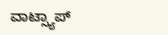ವಾಟ್ಸ್ಯಾಪ್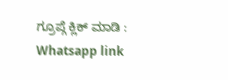ಗ್ರೂಪ್ಗೆ ಕ್ಲಿಕ್ ಮಾಡಿ : Whatsapp link